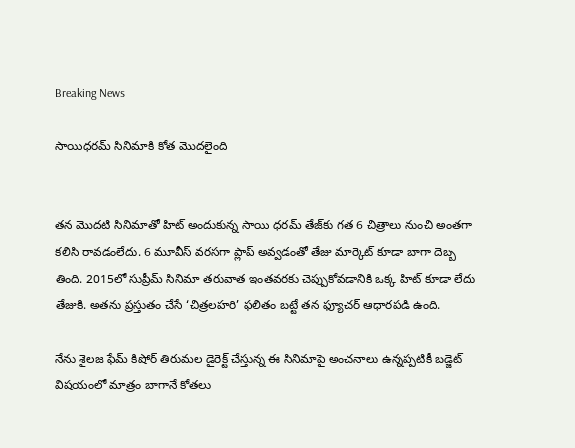Breaking News

సాయిధరమ్ సినిమాకి కోత మొదలైంది


తన మొదటి సినిమాతో హిట్ అందుకున్న సాయి ధరమ్ తేజ్‌కు గత 6 చిత్రాలు నుంచి అంతగా కలిసి రావడంలేదు. 6 మూవీస్ వరసగా ప్లాప్ అవ్వడంతో తేజు మార్కెట్ కూడా బాగా దెబ్బ తింది. 2015లో సుప్రీమ్ సినిమా తరువాత ఇంతవరకు చెప్పుకోవడానికి ఒక్క హిట్ కూడా లేదు తేజుకి. అతను ప్రస్తుతం చేసే ‘చిత్రల‌హరి’ ఫలితం బట్టే తన ఫ్యూచర్ ఆధారపడి ఉంది.

నేను శైలజ ఫేమ్ కిషోర్ తిరుమల డైరెక్ట్ చేస్తున్న ఈ సినిమాపై అంచనాలు ఉన్నప్పటికీ బడ్జెట్ విషయంలో మాత్రం బాగానే కోతలు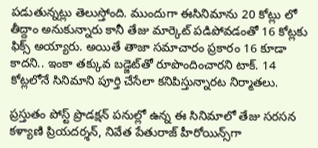పడుతున్నట్లు తెలుస్తోంది. ముందుగా ఈసినిమాను 20 కోట్లు లో తీద్దాం అనుకున్నారు కానీ తేజు మార్కెట్ పడిపోవడంతో 16 కోట్లకు ఫిక్స్ అయ్యారు. అయితే తాజా సమాచారం ప్రకారం 16 కూడా కాదని.. ఇంకా తక్కువ బడ్జెట్‌తో రూపొందించారని టాక్. 14 కోట్లలోనే సినిమాని పూర్తి చేసేలా కనిపిస్తున్నారట నిర్మాతలు.

ప్రస్తుతం పోస్ట్ ప్రొడక్షన్‌ పనుల్లో ఉన్న ఈ సినిమాలో తేజు సరసన కళ్యాణి ప్రియదర్శన్, నివేత పేతురాజ్ హీరోయిన్స్‌గా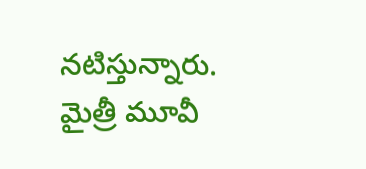నటిస్తున్నారు. మైత్రీ మూవీ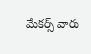మేకర్స్‌ వారు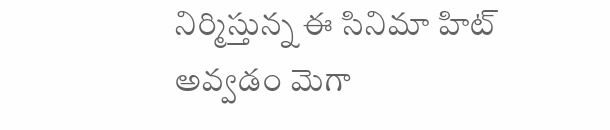నిర్మిస్తున్న ఈ సినిమా హిట్ అవ్వడం మెగా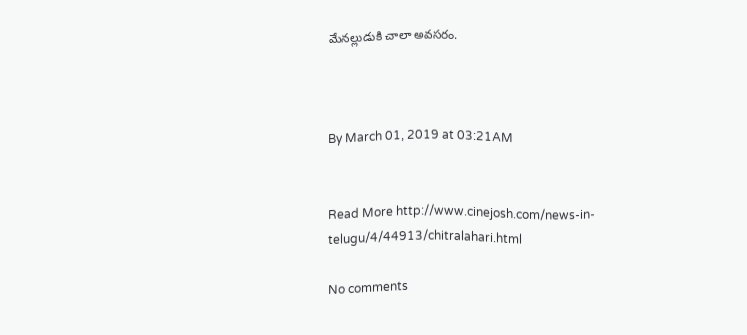మేనల్లుడుకి చాలా అవసరం.



By March 01, 2019 at 03:21AM


Read More http://www.cinejosh.com/news-in-telugu/4/44913/chitralahari.html

No comments